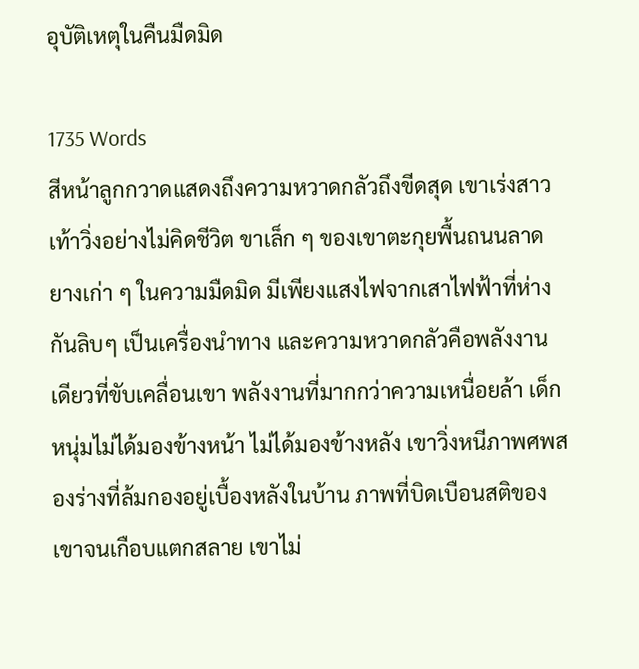อุบัติเหตุในคืนมืดมิด

1735 Words
สีหน้าลูกกวาดแสดงถึงความหวาดกลัวถึงขีดสุด เขาเร่งสาวเท้าวิ่งอย่างไม่คิดชีวิต ขาเล็ก ๆ ของเขาตะกุยพื้นถนนลาดยางเก่า ๆ ในความมืดมิด มีเพียงแสงไฟจากเสาไฟฟ้าที่ห่างกันลิบๆ เป็นเครื่องนำทาง และความหวาดกลัวคือพลังงานเดียวที่ขับเคลื่อนเขา พลังงานที่มากกว่าความเหนื่อยล้า เด็กหนุ่มไม่ได้มองข้างหน้า ไม่ได้มองข้างหลัง เขาวิ่งหนีภาพศพสองร่างที่ล้มกองอยู่เบื้องหลังในบ้าน ภาพที่บิดเบือนสติของเขาจนเกือบแตกสลาย เขาไม่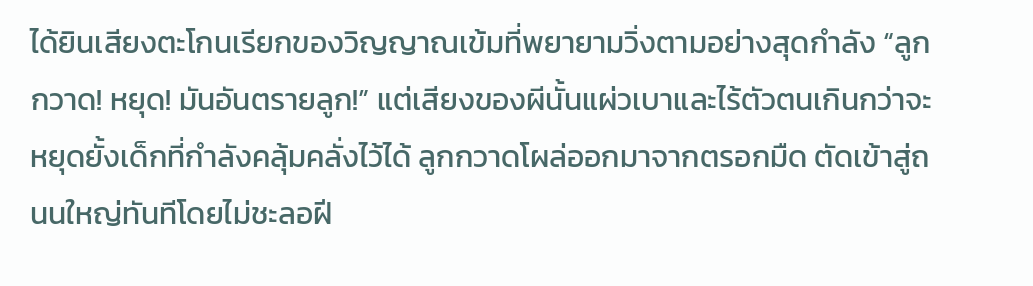ได้ยินเสียงตะโกนเรียกของวิญญาณเข้มที่พยายามวิ่งตามอย่างสุดกำลัง “ลูกกวาด! หยุด! มันอันตรายลูก!” แต่เสียงของผีนั้นแผ่วเบาและไร้ตัวตนเกินกว่าจะหยุดยั้งเด็กที่กำลังคลุ้มคลั่งไว้ได้ ลูกกวาดโผล่ออกมาจากตรอกมืด ตัดเข้าสู่ถนนใหญ่ทันทีโดยไม่ชะลอฝี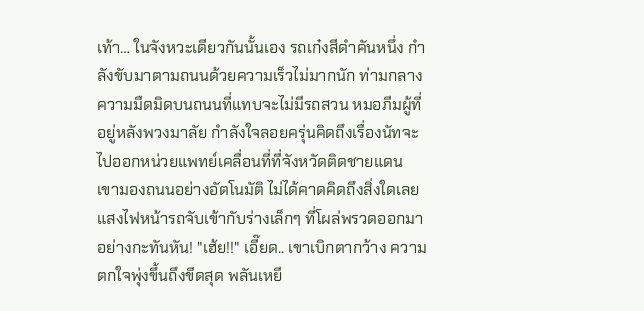เท้า… ในจังหวะเดียวกันนั้นเอง รถเก๋งสีดำคันหนึ่ง กำลังขับมาตามถนนด้วยความเร็วไม่มากนัก ท่ามกลางความมืดมิดบนถนนที่แทบจะไม่มีรถสวน หมอภีมผู้ที่อยู่หลังพวงมาลัย กำลังใจลอยครุ่นคิดถึงเรื่องนัทจะไปออกหน่วยแพทย์เคลื่อนที่ที่จังหวัดติดชายแดน เขามองถนนอย่างอัตโนมัติ ไม่ได้คาดคิดถึงสิ่งใดเลย แสงไฟหน้ารถจับเข้ากับร่างเล็กๆ ที่โผล่พรวดออกมาอย่างกะทันหัน! "เฮ้ย!!" เอี๊ยด.. เขาเบิกตากว้าง ความตกใจพุ่งขึ้นถึงขีดสุด พลันเหยี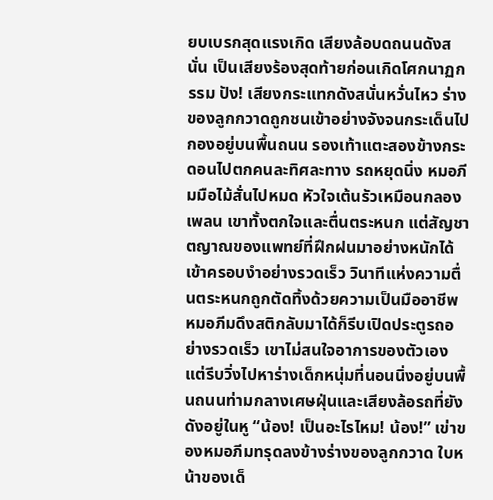ยบเบรกสุดแรงเกิด เสียงล้อบดถนนดังสนั่น เป็นเสียงร้องสุดท้ายก่อนเกิดโศกนาฏกรรม ปัง! เสียงกระแทกดังสนั่นหวั่นไหว ร่างของลูกกวาดถูกชนเข้าอย่างจังจนกระเด็นไปกองอยู่บนพื้นถนน รองเท้าแตะสองข้างกระดอนไปตกคนละทิศละทาง รถหยุดนิ่ง หมอภีมมือไม้สั่นไปหมด หัวใจเต้นรัวเหมือนกลองเพลน เขาทั้งตกใจและตื่นตระหนก แต่สัญชาตญาณของแพทย์ที่ฝึกฝนมาอย่างหนักได้เข้าครอบงำอย่างรวดเร็ว วินาทีแห่งความตื่นตระหนกถูกตัดทิ้งด้วยความเป็นมืออาชีพ หมอภีมดึงสติกลับมาได้ก็รีบเปิดประตูรถอย่างรวดเร็ว เขาไม่สนใจอาการของตัวเอง แต่รีบวิ่งไปหาร่างเด็กหนุ่มที่นอนนิ่งอยู่บนพื้นถนนท่ามกลางเศษฝุ่นและเสียงล้อรถที่ยังดังอยู่ในหู “น้อง! เป็นอะไรไหม! น้อง!” เข่าของหมอภีมทรุดลงข้างร่างของลูกกวาด ใบหน้าของเด็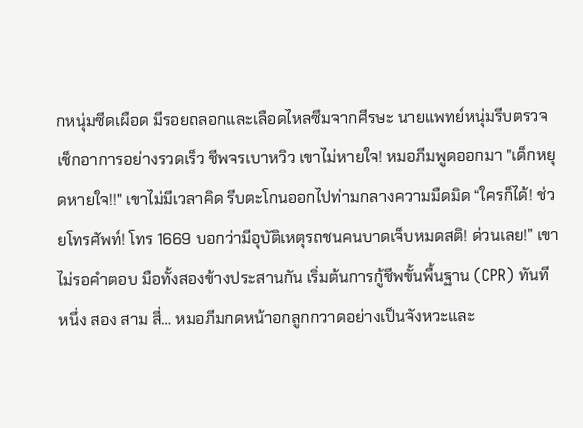กหนุ่มซีดเผือด มีรอยถลอกและเลือดไหลซึมจากศีรษะ นายแพทย์หนุ่มรีบตรวจเช็กอาการอย่างรวดเร็ว ชีพจรเบาหวิว เขาไม่หายใจ! หมอภีมพูดออกมา "เด็กหยุดหายใจ!!" เขาไม่มีเวลาคิด รีบตะโกนออกไปท่ามกลางความมืดมิด “ใครก็ได้! ช่วยโทรศัพท์! โทร 1669 บอกว่ามีอุบัติเหตุรถชนคนบาดเจ็บหมดสติ! ด่วนเลย!” เขาไม่รอคำตอบ มือทั้งสองข้างประสานกัน เริ่มต้นการกู้ชีพขั้นพื้นฐาน (CPR) ทันที หนึ่ง สอง สาม สี่… หมอภีมกดหน้าอกลูกกวาดอย่างเป็นจังหวะและ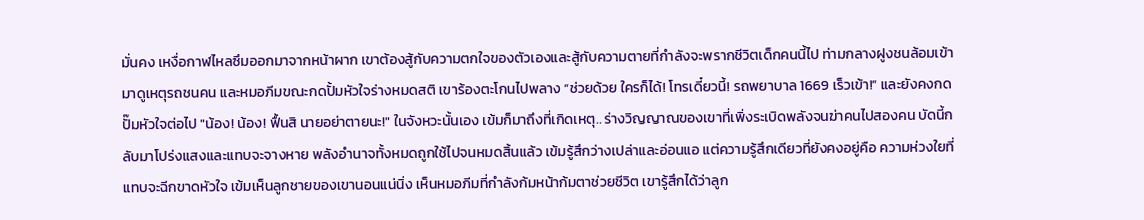มั่นคง เหงื่อกาฬไหลซึมออกมาจากหน้าผาก เขาต้องสู้กับความตกใจของตัวเองและสู้กับความตายที่กำลังจะพรากชีวิตเด็กคนนี้ไป ท่ามกลางฝูงชนล้อมเข้ามาดูเหตุรถชนคน และหมอภีมขณะกดปั้มหัวใจร่างหมดสติ เขาร้องตะโกนไปพลาง “ช่วยด้วย ใครก็ได้! โทรเดี๋ยวนี้! รถพยาบาล 1669 เร็วเข้า!” และยังคงกดปั๊มหัวใจต่อไป "น้อง! น้อง! ฟื้นสิ นายอย่าตายนะ!" ในจังหวะนั้นเอง เข้มก็มาถึงที่เกิดเหตุ.. ร่างวิญญาณของเขาที่เพิ่งระเบิดพลังจนฆ่าคนไปสองคน บัดนี้กลับมาโปร่งแสงและแทบจะจางหาย พลังอำนาจทั้งหมดถูกใช้ไปจนหมดสิ้นแล้ว เข้มรู้สึกว่างเปล่าและอ่อนแอ แต่ความรู้สึกเดียวที่ยังคงอยู่คือ ความห่วงใยที่แทบจะฉีกขาดหัวใจ เข้มเห็นลูกชายของเขานอนแน่นิ่ง เห็นหมอภีมที่กำลังก้มหน้าก้มตาช่วยชีวิต เขารู้สึกได้ว่าลูก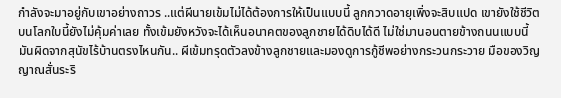กำลังจะมาอยู่กับเขาอย่างถาวร ..แต่ผีนายเข้มไม่ได้ต้องการให้เป็นแบบนี้ ลูกกวาดอายุเพิ่งจะสิบแปด เขายังใช้ชีวิตบนโลกใบนี้ยังไม่คุ้มค่าเลย ทั้งเข้มยังหวังจะได้เห็นอนาคตของลูกชายได้ดิบได้ดี ไม่ใช่มานอนตายข้างถนนแบบนี้ มันผิดจากสุนัขไร้บ้านตรงไหนกัน.. ผีเข้มทรุดตัวลงข้างลูกชายและมองดูการกู้ชีพอย่างกระวนกระวาย มือของวิญญาณสั่นระริ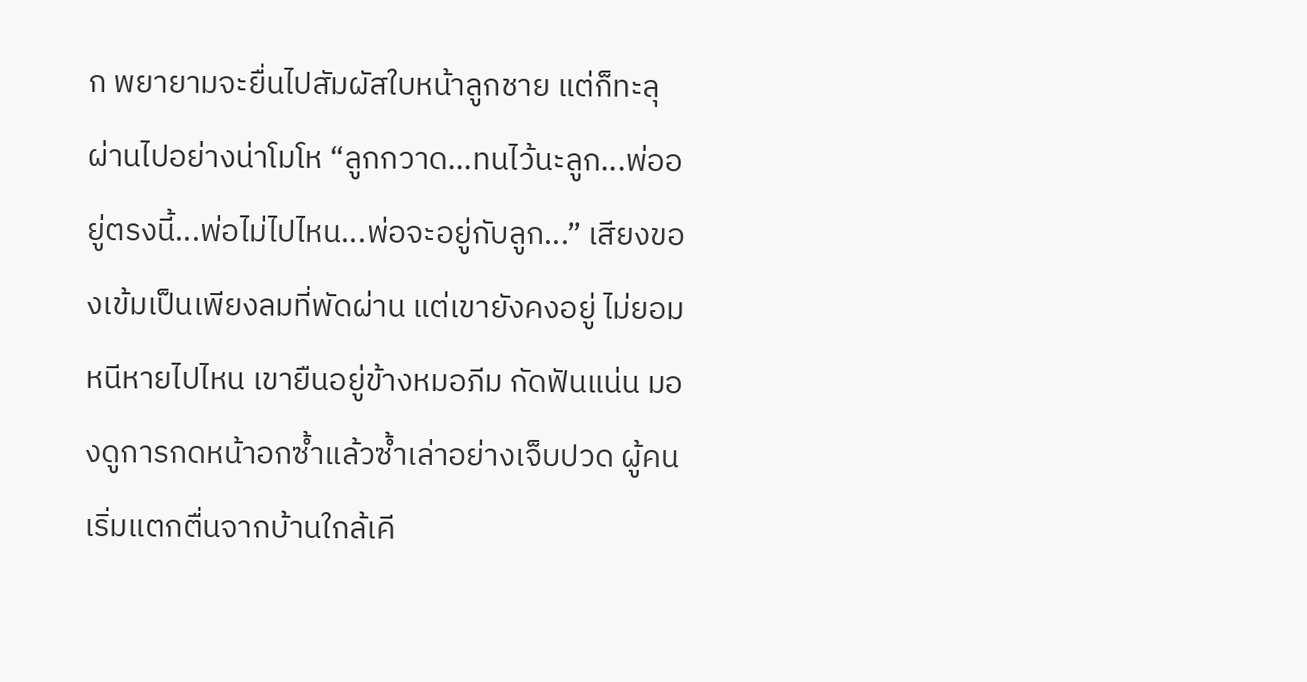ก พยายามจะยื่นไปสัมผัสใบหน้าลูกชาย แต่ก็ทะลุผ่านไปอย่างน่าโมโห “ลูกกวาด...ทนไว้นะลูก...พ่ออยู่ตรงนี้...พ่อไม่ไปไหน...พ่อจะอยู่กับลูก...” เสียงของเข้มเป็นเพียงลมที่พัดผ่าน แต่เขายังคงอยู่ ไม่ยอมหนีหายไปไหน เขายืนอยู่ข้างหมอภีม กัดฟันแน่น มองดูการกดหน้าอกซ้ำแล้วซ้ำเล่าอย่างเจ็บปวด ผู้คนเริ่มแตกตื่นจากบ้านใกล้เคี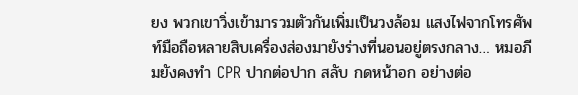ยง พวกเขาวิ่งเข้ามารวมตัวกันเพิ่มเป็นวงล้อม แสงไฟจากโทรศัพท์มือถือหลายสิบเครื่องส่องมายังร่างที่นอนอยู่ตรงกลาง… หมอภีมยังคงทำ CPR ปากต่อปาก สลับ กดหน้าอก อย่างต่อ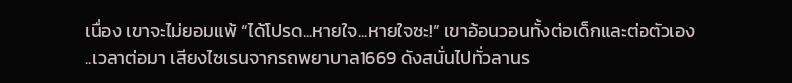เนื่อง เขาจะไม่ยอมแพ้ “ได้โปรด...หายใจ...หายใจซะ!” เขาอ้อนวอนทั้งต่อเด็กและต่อตัวเอง ..เวลาต่อมา เสียงไซเรนจากรถพยาบาล1669 ดังสนั่นไปทั่วลานร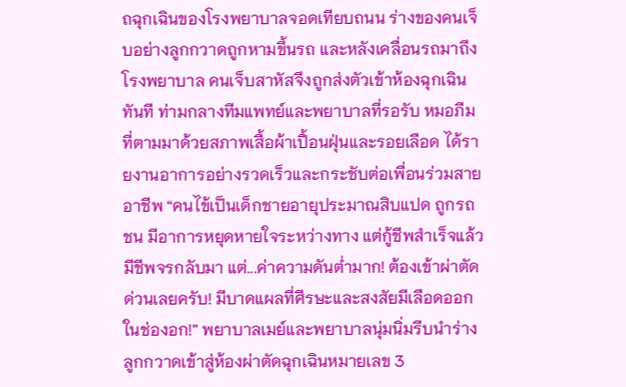ถฉุกเฉินของโรงพยาบาลจอดเทียบถนน ร่างของคนเจ็บอย่างลูกกวาดถูกหามขึ้นรถ และหลังเคลื่อนรถมาถึงโรงพยาบาล คนเจ็บสาหัสจึงถูกส่งตัวเข้าห้องฉุกเฉินทันที ท่ามกลางทีมแพทย์และพยาบาลที่รอรับ หมอภีมที่ตามมาด้วยสภาพเสื้อผ้าเปื้อนฝุ่นและรอยเลือด ได้รายงานอาการอย่างรวดเร็วและกระชับต่อเพื่อนร่วมสายอาชีพ “คนไข้เป็นเด็กชายอายุประมาณสิบแปด ถูกรถชน มีอาการหยุดหายใจระหว่างทาง แต่กู้ชีพสำเร็จแล้ว มีชีพจรกลับมา แต่...ค่าความดันต่ำมาก! ต้องเข้าผ่าตัดด่วนเลยครับ! มีบาดแผลที่ศีรษะและสงสัยมีเลือดออกในช่องอก!” พยาบาลเมย์และพยาบาลนุ่มนิ่มรีบนำร่างลูกกวาดเข้าสู่ห้องผ่าตัดฉุกเฉินหมายเลข 3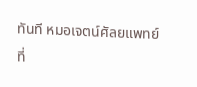ทันที หมอเจตน์ศัลยแพทย์ที่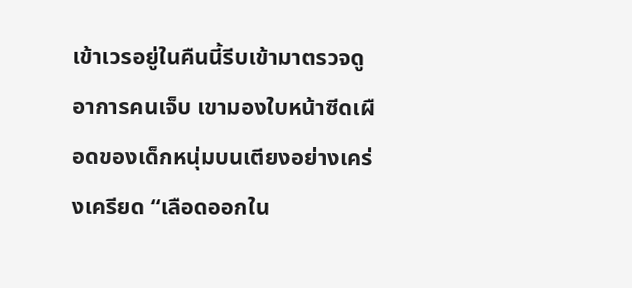เข้าเวรอยู่ในคืนนี้รีบเข้ามาตรวจดูอาการคนเจ็บ เขามองใบหน้าซีดเผือดของเด็กหนุ่มบนเตียงอย่างเคร่งเครียด “เลือดออกใน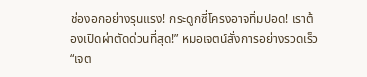ช่องอกอย่างรุนแรง! กระดูกซี่โครงอาจทิ่มปอด! เราต้องเปิดผ่าตัดด่วนที่สุด!” หมอเจตน์สั่งการอย่างรวดเร็ว “เจต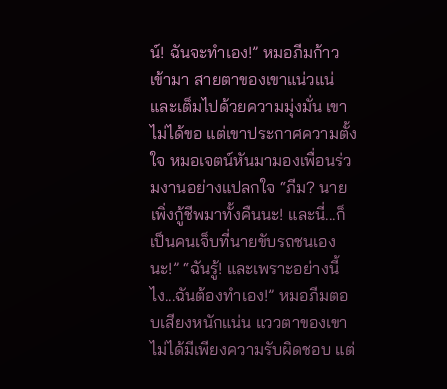น์! ฉันจะทำเอง!” หมอภีมก้าวเข้ามา สายตาของเขาแน่วแน่และเต็มไปด้วยความมุ่งมั่น เขาไม่ได้ขอ แต่เขาประกาศความตั้งใจ หมอเจตน์หันมามองเพื่อนร่วมงานอย่างแปลกใจ “ภีม? นายเพิ่งกู้ชีพมาทั้งคืนนะ! และนี่...ก็เป็นคนเจ็บที่นายขับรถชนเองนะ!” “ฉันรู้! และเพราะอย่างนี้ไง...ฉันต้องทำเอง!” หมอภีมตอบเสียงหนักแน่น แววตาของเขาไม่ได้มีเพียงความรับผิดชอบ แต่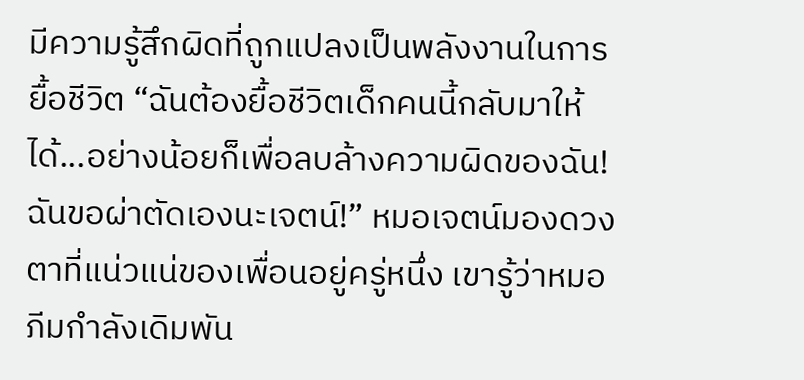มีความรู้สึกผิดที่ถูกแปลงเป็นพลังงานในการยื้อชีวิต “ฉันต้องยื้อชีวิตเด็กคนนี้กลับมาให้ได้...อย่างน้อยก็เพื่อลบล้างความผิดของฉัน! ฉันขอผ่าตัดเองนะเจตน์!” หมอเจตน์มองดวงตาที่แน่วแน่ของเพื่อนอยู่ครู่หนึ่ง เขารู้ว่าหมอภีมกำลังเดิมพัน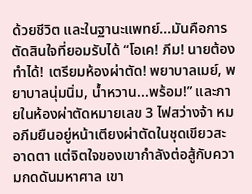ด้วยชีวิต และในฐานะแพทย์...มันคือการตัดสินใจที่ยอมรับได้ “โอเค! ภีม! นายต้องทำได้! เตรียมห้องผ่าตัด! พยาบาลเมย์, พยาบาลนุ่มนิ่ม, น้ำหวาน...พร้อม!” และภายในห้องผ่าตัดหมายเลข 3 ไฟสว่างจ้า หมอภีมยืนอยู่หน้าเตียงผ่าตัดในชุดเขียวสะอาดตา แต่จิตใจของเขากำลังต่อสู้กับความกดดันมหาศาล เขา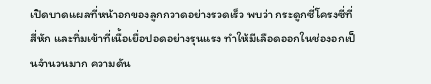เปิดบาดแผลที่หน้าอกของลูกกวาดอย่างรวดเร็ว พบว่า กระดูกซี่โครงซี่ที่สี่หัก และทิ่มเข้าที่เนื้อเยื่อปอดอย่างรุนแรง ทำให้มีเลือดออกในช่องอกเป็นจำนวนมาก ความดัน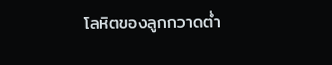โลหิตของลูกกวาดต่ำ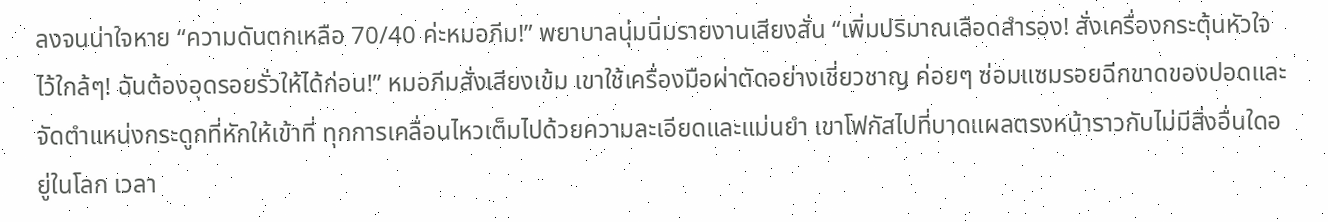ลงจนน่าใจหาย “ความดันตกเหลือ 70/40 ค่ะหมอภีม!” พยาบาลนุ่มนิ่มรายงานเสียงสั่น “เพิ่มปริมาณเลือดสำรอง! สั่งเครื่องกระตุ้นหัวใจไว้ใกล้ๆ! ฉันต้องอุดรอยรั่วให้ได้ก่อน!” หมอภีมสั่งเสียงเข้ม เขาใช้เครื่องมือผ่าตัดอย่างเชี่ยวชาญ ค่อยๆ ซ่อมแซมรอยฉีกขาดของปอดและจัดตำแหน่งกระดูกที่หักให้เข้าที่ ทุกการเคลื่อนไหวเต็มไปด้วยความละเอียดและแม่นยำ เขาโฟกัสไปที่บาดแผลตรงหน้าราวกับไม่มีสิ่งอื่นใดอยู่ในโลก เวลา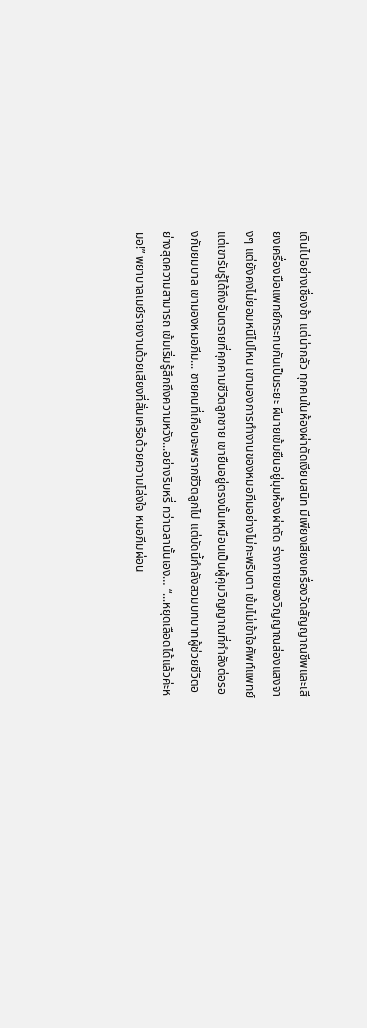เดินไปอย่างเชื่องช้า แต่น่ากลัว ทุกคนในห้องผ่าตัดเงียบสนิท มีเพียงเสียงเครื่องวัดสัญญาณชีพและเสียงเครื่องมือแพทย์กระทบกันเป็นระยะ ผีนายเข้มยืนอยู่มุมห้องผ่าตัด ร่างกายของวิญญาณส่องแสงจางๆ แต่ยังคงไม่ยอมหนีไปไหน เขามองการทำงานของหมอภีมอย่างไม่กะพริบตา เข้มไม่เข้าใจศัพท์แพทย์ แต่เขารับรู้ได้ถึงอันตรายที่คุกคามชีวิตลูกชาย เขายืนอยู่ตรงนั้นเหมือนเป็นผู้คุมวิญญาณที่กำลังต่อรองกับยมบาล เขามองหมอภีม... ชายคนที่เกือบจะพรากชีวิตลูกไป แต่บัดนี้กำลังสวมบทบาทผู้ช่วยชีวิตอย่างสุดความสามารถ เข้มเริ่มรู้สึกถึงความหวัง...อย่างริบหรี่ ทว่าเวลานั้นเอง… “...หยุดเลือดได้แล้วค่ะหมอ!” พยาบาลเมย์รายงานด้วยเสียงที่สั่นเครือด้วยความโล่งใจ หมอภีมผ่อน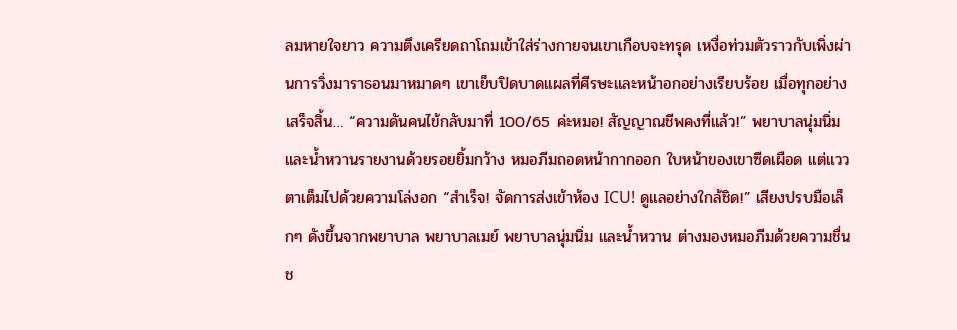ลมหายใจยาว ความตึงเครียดถาโถมเข้าใส่ร่างกายจนเขาเกือบจะทรุด เหงื่อท่วมตัวราวกับเพิ่งผ่านการวิ่งมาราธอนมาหมาดๆ เขาเย็บปิดบาดแผลที่ศีรษะและหน้าอกอย่างเรียบร้อย เมื่อทุกอย่างเสร็จสิ้น… “ความดันคนไข้กลับมาที่ 100/65 ค่ะหมอ! สัญญาณชีพคงที่แล้ว!” พยาบาลนุ่มนิ่มและน้ำหวานรายงานด้วยรอยยิ้มกว้าง หมอภีมถอดหน้ากากออก ใบหน้าของเขาซีดเผือด แต่แววตาเต็มไปด้วยความโล่งอก “สำเร็จ! จัดการส่งเข้าห้อง ICU! ดูแลอย่างใกล้ชิด!” เสียงปรบมือเล็กๆ ดังขึ้นจากพยาบาล พยาบาลเมย์ พยาบาลนุ่มนิ่ม และน้ำหวาน ต่างมองหมอภีมด้วยความชื่นช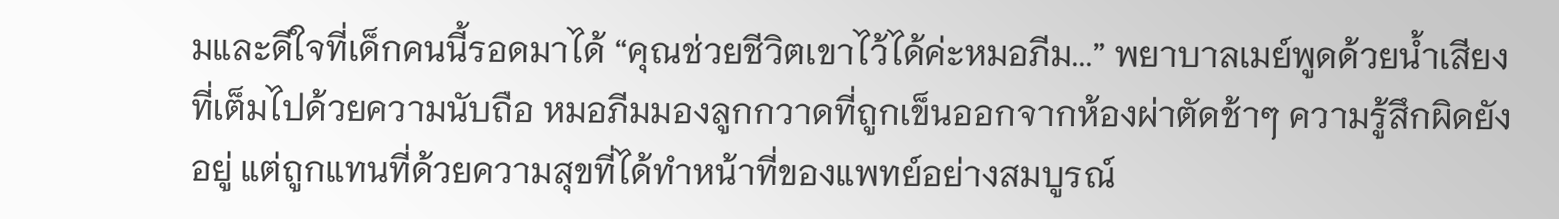มและดีใจที่เด็กคนนี้รอดมาได้ “คุณช่วยชีวิตเขาไว้ได้ค่ะหมอภีม...” พยาบาลเมย์พูดด้วยน้ำเสียงที่เต็มไปด้วยความนับถือ หมอภีมมองลูกกวาดที่ถูกเข็นออกจากห้องผ่าตัดช้าๆ ความรู้สึกผิดยังอยู่ แต่ถูกแทนที่ด้วยความสุขที่ได้ทำหน้าที่ของแพทย์อย่างสมบูรณ์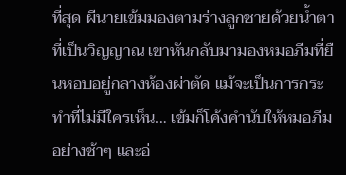ที่สุด ผีนายเข้มมองตามร่างลูกชายด้วยน้ำตาที่เป็นวิญญาณ เขาหันกลับมามองหมอภีมที่ยืนหอบอยู่กลางห้องผ่าตัด แม้จะเป็นการกระทำที่ไม่มีใครเห็น… เข้มก็โค้งคำนับให้หมอภีมอย่างช้าๆ และอ่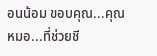อนน้อม ขอบคุณ...คุณหมอ...ที่ช่วยชี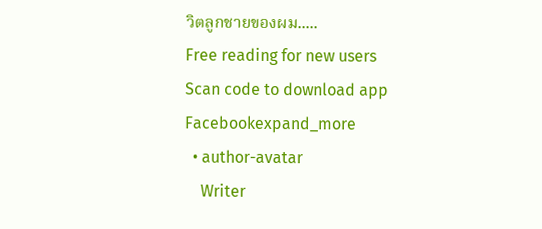วิตลูกชายของผม.....
Free reading for new users
Scan code to download app
Facebookexpand_more
  • author-avatar
    Writer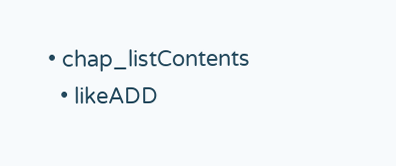• chap_listContents
  • likeADD